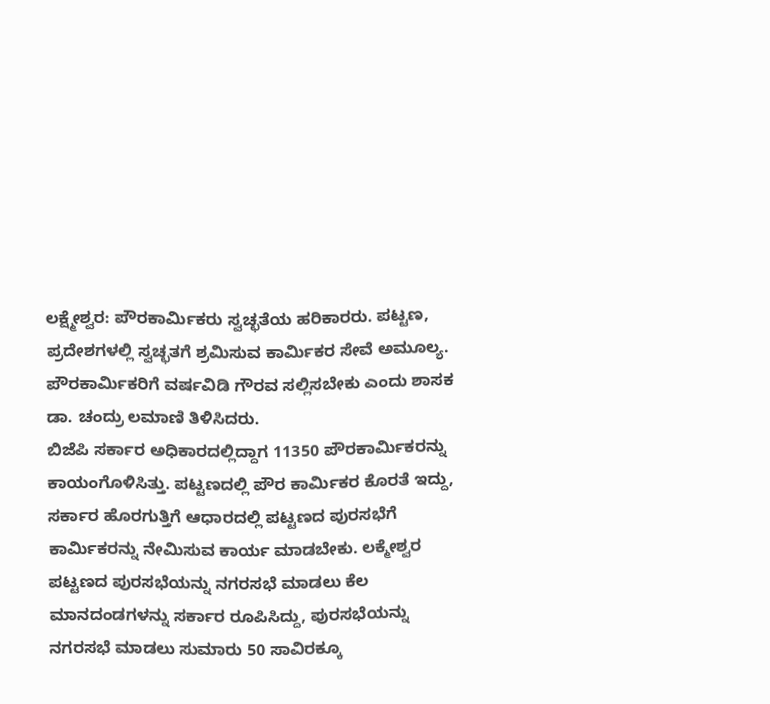ಲಕ್ಷ್ಮೇಶ್ವರ: ಪೌರಕಾರ್ಮಿಕರು ಸ್ವಚ್ಛತೆಯ ಹರಿಕಾರರು. ಪಟ್ಟಣ, ಪ್ರದೇಶಗಳಲ್ಲಿ ಸ್ವಚ್ಛತಗೆ ಶ್ರಮಿಸುವ ಕಾರ್ಮಿಕರ ಸೇವೆ ಅಮೂಲ್ಯ. ಪೌರಕಾರ್ಮಿಕರಿಗೆ ವರ್ಷವಿಡಿ ಗೌರವ ಸಲ್ಲಿಸಬೇಕು ಎಂದು ಶಾಸಕ ಡಾ. ಚಂದ್ರು ಲಮಾಣಿ ತಿಳಿಸಿದರು.
ಬಿಜೆಪಿ ಸರ್ಕಾರ ಅಧಿಕಾರದಲ್ಲಿದ್ದಾಗ 11350 ಪೌರಕಾರ್ಮಿಕರನ್ನು ಕಾಯಂಗೊಳಿಸಿತ್ತು. ಪಟ್ಟಣದಲ್ಲಿ ಪೌರ ಕಾರ್ಮಿಕರ ಕೊರತೆ ಇದ್ದು, ಸರ್ಕಾರ ಹೊರಗುತ್ತಿಗೆ ಆಧಾರದಲ್ಲಿ ಪಟ್ಟಣದ ಪುರಸಭೆಗೆ ಕಾರ್ಮಿಕರನ್ನು ನೇಮಿಸುವ ಕಾರ್ಯ ಮಾಡಬೇಕು. ಲಕ್ಮೇಶ್ವರ ಪಟ್ಟಣದ ಪುರಸಭೆಯನ್ನು ನಗರಸಭೆ ಮಾಡಲು ಕೆಲ ಮಾನದಂಡಗಳನ್ನು ಸರ್ಕಾರ ರೂಪಿಸಿದ್ದು, ಪುರಸಭೆಯನ್ನು ನಗರಸಭೆ ಮಾಡಲು ಸುಮಾರು 50 ಸಾವಿರಕ್ಕೂ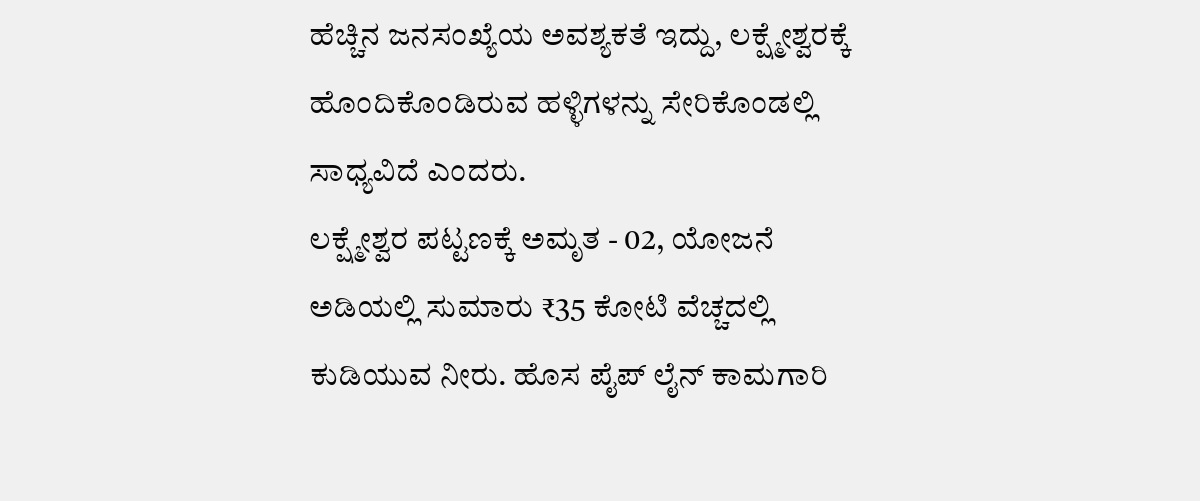ಹೆಚ್ಚಿನ ಜನಸಂಖ್ಯೆಯ ಅವಶ್ಯಕತೆ ಇದ್ದು, ಲಕ್ಷ್ಮೇಶ್ವರಕ್ಕೆ ಹೊಂದಿಕೊಂಡಿರುವ ಹಳ್ಳಿಗಳನ್ನು ಸೇರಿಕೊಂಡಲ್ಲಿ ಸಾಧ್ಯವಿದೆ ಎಂದರು.
ಲಕ್ಷ್ಮೇಶ್ವರ ಪಟ್ಟಣಕ್ಕೆ ಅಮೃತ - 02, ಯೋಜನೆ ಅಡಿಯಲ್ಲಿ ಸುಮಾರು ₹35 ಕೋಟಿ ವೆಚ್ಚದಲ್ಲಿ ಕುಡಿಯುವ ನೀರು. ಹೊಸ ಪೈಪ್ ಲೈನ್ ಕಾಮಗಾರಿ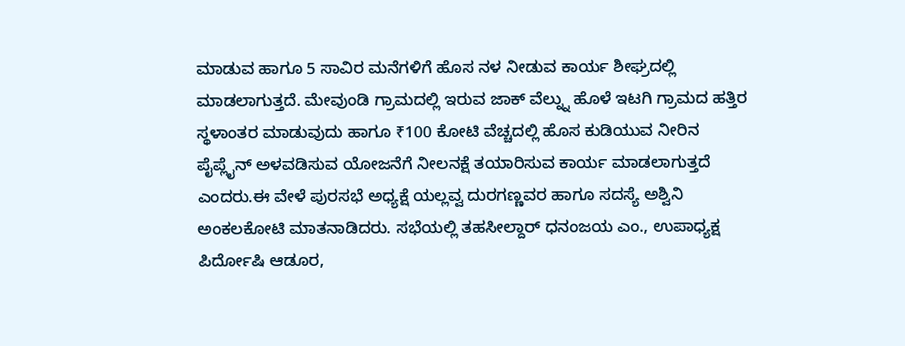ಮಾಡುವ ಹಾಗೂ 5 ಸಾವಿರ ಮನೆಗಳಿಗೆ ಹೊಸ ನಳ ನೀಡುವ ಕಾರ್ಯ ಶೀಘ್ರದಲ್ಲಿ ಮಾಡಲಾಗುತ್ತದೆ. ಮೇವುಂಡಿ ಗ್ರಾಮದಲ್ಲಿ ಇರುವ ಜಾಕ್ ವೆಲ್ನ್ನು ಹೊಳೆ ಇಟಗಿ ಗ್ರಾಮದ ಹತ್ತಿರ ಸ್ಥಳಾಂತರ ಮಾಡುವುದು ಹಾಗೂ ₹100 ಕೋಟಿ ವೆಚ್ಚದಲ್ಲಿ ಹೊಸ ಕುಡಿಯುವ ನೀರಿನ ಪೈಪ್ಲೈನ್ ಅಳವಡಿಸುವ ಯೋಜನೆಗೆ ನೀಲನಕ್ಷೆ ತಯಾರಿಸುವ ಕಾರ್ಯ ಮಾಡಲಾಗುತ್ತದೆ ಎಂದರು.ಈ ವೇಳೆ ಪುರಸಭೆ ಅಧ್ಯಕ್ಷೆ ಯಲ್ಲವ್ವ ದುರಗಣ್ಣವರ ಹಾಗೂ ಸದಸ್ಯೆ ಅಶ್ವಿನಿ ಅಂಕಲಕೋಟಿ ಮಾತನಾಡಿದರು. ಸಭೆಯಲ್ಲಿ ತಹಸೀಲ್ದಾರ್ ಧನಂಜಯ ಎಂ., ಉಪಾಧ್ಯಕ್ಷ ಪಿರ್ದೋಷಿ ಆಡೂರ,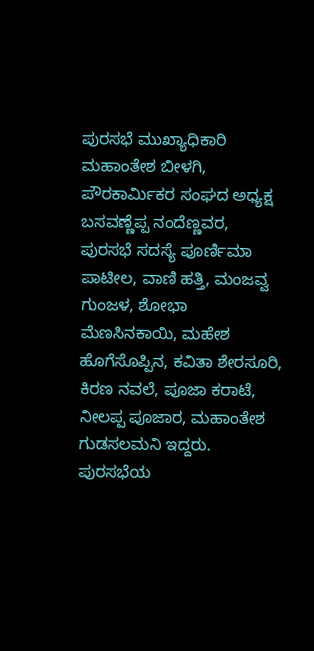ಪುರಸಭೆ ಮುಖ್ಯಾಧಿಕಾರಿ ಮಹಾಂತೇಶ ಬೀಳಗಿ, ಪೌರಕಾರ್ಮಿಕರ ಸಂಘದ ಅಧ್ಯಕ್ಷ ಬಸವಣ್ಣೆಪ್ಪ ನಂದೆಣ್ಣವರ, ಪುರಸಭೆ ಸದಸ್ಯೆ ಪೂರ್ಣಿಮಾ ಪಾಟೀಲ, ವಾಣಿ ಹತ್ತಿ, ಮಂಜವ್ವ ಗುಂಜಳ, ಶೋಭಾ ಮೆಣಸಿನಕಾಯಿ, ಮಹೇಶ ಹೊಗೆಸೊಪ್ಪಿನ, ಕವಿತಾ ಶೇರಸೂರಿ, ಕಿರಣ ನವಲೆ, ಪೂಜಾ ಕರಾಟೆ, ನೀಲಪ್ಪ ಪೂಜಾರ, ಮಹಾಂತೇಶ ಗುಡಸಲಮನಿ ಇದ್ದರು. ಪುರಸಭೆಯ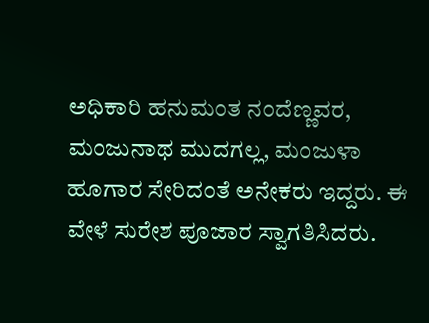ಅಧಿಕಾರಿ ಹನುಮಂತ ನಂದೆಣ್ಣವರ, ಮಂಜುನಾಥ ಮುದಗಲ್ಲ, ಮಂಜುಳಾ ಹೂಗಾರ ಸೇರಿದಂತೆ ಅನೇಕರು ಇದ್ದರು. ಈ ವೇಳೆ ಸುರೇಶ ಪೂಜಾರ ಸ್ವಾಗತಿಸಿದರು.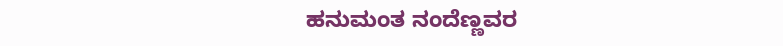ಹನುಮಂತ ನಂದೆಣ್ಣವರ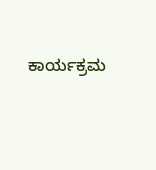ಕಾರ್ಯಕ್ರಮ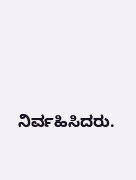ನಿರ್ವಹಿಸಿದರು.